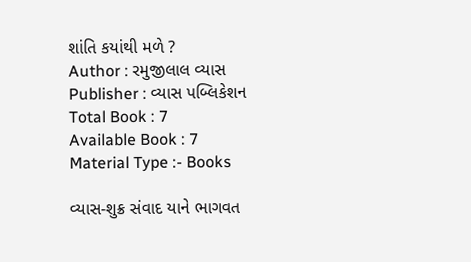શાંતિ કયાંથી મળે ?
Author : રમુજીલાલ વ્યાસ
Publisher : વ્યાસ પબ્લિકેશન
Total Book : 7
Available Book : 7
Material Type :- Books

વ્યાસ-શુક્ર સંવાદ યાને ભાગવત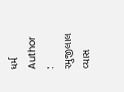ધર્મ
Author : રમુજીલાલ વ્યાસ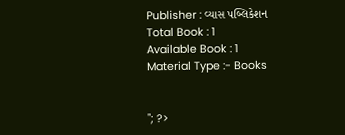Publisher : વ્યાસ પબ્લિકેશન
Total Book : 1
Available Book : 1
Material Type :- Books


"; ?>